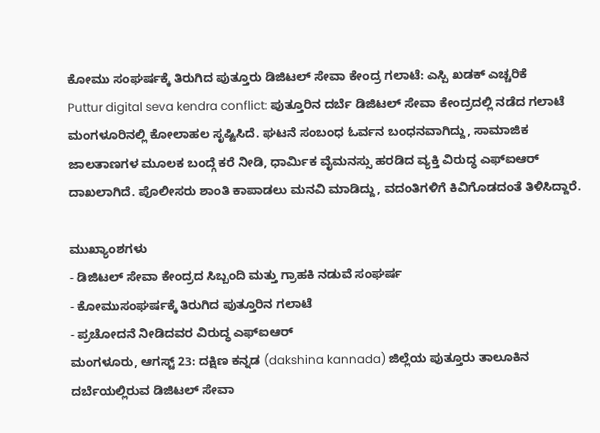ಕೋಮು ಸಂಘರ್ಷಕ್ಕೆ ತಿರುಗಿದ ಪುತ್ತೂರು ಡಿಜಿಟಲ್ ಸೇವಾ ಕೇಂದ್ರ ಗಲಾಟೆ: ಎಸ್ಪಿ ಖಡಕ್ ಎಚ್ಚರಿಕೆ
Puttur digital seva kendra conflict: ಪುತ್ತೂರಿನ ದರ್ಬೆ ಡಿಜಿಟಲ್ ಸೇವಾ ಕೇಂದ್ರದಲ್ಲಿ ನಡೆದ ಗಲಾಟೆ ಮಂಗಳೂರಿನಲ್ಲಿ ಕೋಲಾಹಲ ಸೃಷ್ಟಿಸಿದೆ. ಘಟನೆ ಸಂಬಂಧ ಓರ್ವನ ಬಂಧನವಾಗಿದ್ದು, ಸಾಮಾಜಿಕ ಜಾಲತಾಣಗಳ ಮೂಲಕ ಬಂದ್ಗೆ ಕರೆ ನೀಡಿ, ಧಾರ್ಮಿಕ ವೈಮನಸ್ಸು ಹರಡಿದ ವ್ಯಕ್ತಿ ವಿರುದ್ಧ ಎಫ್ಐಆರ್ ದಾಖಲಾಗಿದೆ. ಪೊಲೀಸರು ಶಾಂತಿ ಕಾಪಾಡಲು ಮನವಿ ಮಾಡಿದ್ದು, ವದಂತಿಗಳಿಗೆ ಕಿವಿಗೊಡದಂತೆ ತಿಳಿಸಿದ್ದಾರೆ.

ಮುಖ್ಯಾಂಶಗಳು
- ಡಿಜಿಟಲ್ ಸೇವಾ ಕೇಂದ್ರದ ಸಿಬ್ಬಂದಿ ಮತ್ತು ಗ್ರಾಹಕಿ ನಡುವೆ ಸಂಘರ್ಷ
- ಕೋಮುಸಂಘರ್ಷಕ್ಕೆ ತಿರುಗಿದ ಪುತ್ತೂರಿನ ಗಲಾಟೆ
- ಪ್ರಚೋದನೆ ನೀಡಿದವರ ವಿರುದ್ಧ ಎಫ್ಐಆರ್
ಮಂಗಳೂರು, ಆಗಸ್ಟ್ 23: ದಕ್ಷಿಣ ಕನ್ನಡ (dakshina kannada) ಜಿಲ್ಲೆಯ ಪುತ್ತೂರು ತಾಲೂಕಿನ ದರ್ಬೆಯಲ್ಲಿರುವ ಡಿಜಿಟಲ್ ಸೇವಾ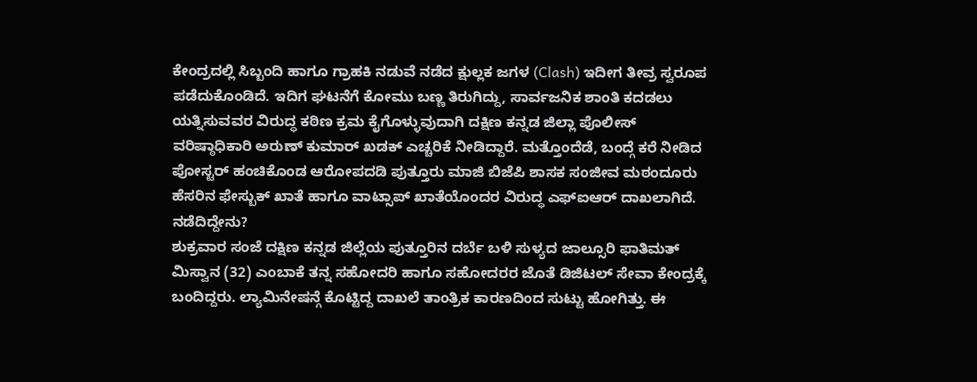ಕೇಂದ್ರದಲ್ಲಿ ಸಿಬ್ಬಂದಿ ಹಾಗೂ ಗ್ರಾಹಕಿ ನಡುವೆ ನಡೆದ ಕ್ಷುಲ್ಲಕ ಜಗಳ (Clash) ಇದೀಗ ತೀವ್ರ ಸ್ವರೂಪ ಪಡೆದುಕೊಂಡಿದೆ. ಇದಿಗ ಘಟನೆಗೆ ಕೋಮು ಬಣ್ಣ ತಿರುಗಿದ್ದು, ಸಾರ್ವಜನಿಕ ಶಾಂತಿ ಕದಡಲು ಯತ್ನಿಸುವವರ ವಿರುದ್ಧ ಕಠಿಣ ಕ್ರಮ ಕೈಗೊಳ್ಳುವುದಾಗಿ ದಕ್ಷಿಣ ಕನ್ನಡ ಜಿಲ್ಲಾ ಪೊಲೀಸ್ ವರಿಷ್ಠಾಧಿಕಾರಿ ಅರುಣ್ ಕುಮಾರ್ ಖಡಕ್ ಎಚ್ಚರಿಕೆ ನೀಡಿದ್ದಾರೆ. ಮತ್ತೊಂದೆಡೆ, ಬಂದ್ಗೆ ಕರೆ ನೀಡಿದ ಪೋಸ್ಟರ್ ಹಂಚಿಕೊಂಡ ಆರೋಪದಡಿ ಪುತ್ತೂರು ಮಾಜಿ ಬಿಜೆಪಿ ಶಾಸಕ ಸಂಜೀವ ಮಠಂದೂರು ಹೆಸರಿನ ಫೇಸ್ಬುಕ್ ಖಾತೆ ಹಾಗೂ ವಾಟ್ಸಾಪ್ ಖಾತೆಯೊಂದರ ವಿರುದ್ಧ ಎಫ್ಐಆರ್ ದಾಖಲಾಗಿದೆ.
ನಡೆದಿದ್ದೇನು?
ಶುಕ್ರವಾರ ಸಂಜೆ ದಕ್ಷಿಣ ಕನ್ನಡ ಜಿಲ್ಲೆಯ ಪುತ್ತೂರಿನ ದರ್ಬೆ ಬಳಿ ಸುಳ್ಯದ ಜಾಲ್ಸೂರಿ ಫಾತಿಮತ್ ಮಿಸ್ವಾನ (32) ಎಂಬಾಕೆ ತನ್ನ ಸಹೋದರಿ ಹಾಗೂ ಸಹೋದರರ ಜೊತೆ ಡಿಜಿಟಲ್ ಸೇವಾ ಕೇಂದ್ರಕ್ಕೆ ಬಂದಿದ್ದರು. ಲ್ಯಾಮಿನೇಷನ್ಗೆ ಕೊಟ್ಟಿದ್ದ ದಾಖಲೆ ತಾಂತ್ರಿಕ ಕಾರಣದಿಂದ ಸುಟ್ಟು ಹೋಗಿತ್ತು. ಈ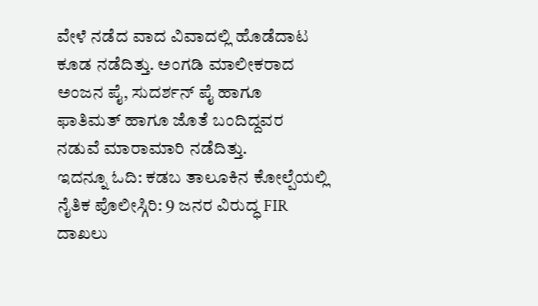ವೇಳೆ ನಡೆದ ವಾದ ವಿವಾದಲ್ಲಿ ಹೊಡೆದಾಟ ಕೂಡ ನಡೆದಿತ್ತು. ಅಂಗಡಿ ಮಾಲೀಕರಾದ ಅಂಜನ ಪೈ, ಸುದರ್ಶನ್ ಪೈ ಹಾಗೂ ಫಾತಿಮತ್ ಹಾಗೂ ಜೊತೆ ಬಂದಿದ್ದವರ ನಡುವೆ ಮಾರಾಮಾರಿ ನಡೆದಿತ್ತು.
ಇದನ್ನೂ ಓದಿ: ಕಡಬ ತಾಲೂಕಿನ ಕೋಲ್ಪೆಯಲ್ಲಿ ನೈತಿಕ ಪೊಲೀಸ್ಗಿರಿ: 9 ಜನರ ವಿರುದ್ಧ FIR ದಾಖಲು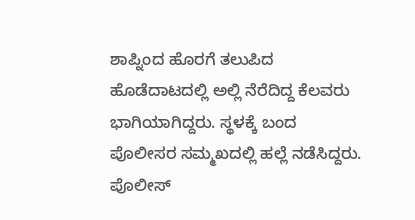ಶಾಪ್ನಿಂದ ಹೊರಗೆ ತಲುಪಿದ ಹೊಡೆದಾಟದಲ್ಲಿ ಅಲ್ಲಿ ನೆರೆದಿದ್ದ ಕೆಲವರು ಭಾಗಿಯಾಗಿದ್ದರು. ಸ್ಥಳಕ್ಕೆ ಬಂದ ಪೊಲೀಸರ ಸಮ್ಮಖದಲ್ಲಿ ಹಲ್ಲೆ ನಡೆಸಿದ್ದರು. ಪೊಲೀಸ್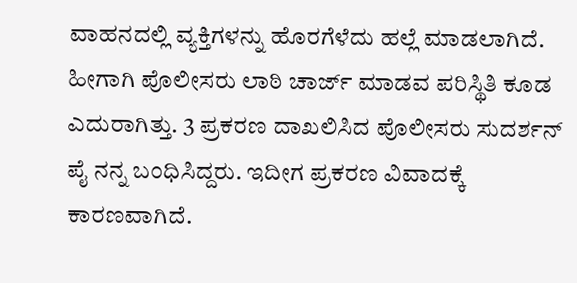ವಾಹನದಲ್ಲಿ ವ್ಯಕ್ತಿಗಳನ್ನು ಹೊರಗೆಳೆದು ಹಲ್ಲೆ ಮಾಡಲಾಗಿದೆ. ಹೀಗಾಗಿ ಪೊಲೀಸರು ಲಾಠಿ ಚಾರ್ಜ್ ಮಾಡವ ಪರಿಸ್ಥಿತಿ ಕೂಡ ಎದುರಾಗಿತ್ತು. 3 ಪ್ರಕರಣ ದಾಖಲಿಸಿದ ಪೊಲೀಸರು ಸುದರ್ಶನ್ ಪೈ ನನ್ನ ಬಂಧಿಸಿದ್ದರು. ಇದೀಗ ಪ್ರಕರಣ ವಿವಾದಕ್ಕೆ ಕಾರಣವಾಗಿದೆ.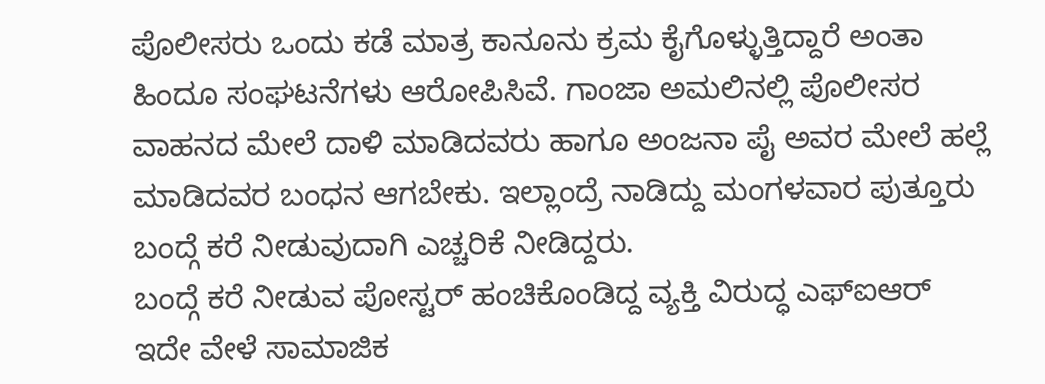ಪೊಲೀಸರು ಒಂದು ಕಡೆ ಮಾತ್ರ ಕಾನೂನು ಕ್ರಮ ಕೈಗೊಳ್ಳುತ್ತಿದ್ದಾರೆ ಅಂತಾ ಹಿಂದೂ ಸಂಘಟನೆಗಳು ಆರೋಪಿಸಿವೆ. ಗಾಂಜಾ ಅಮಲಿನಲ್ಲಿ ಪೊಲೀಸರ ವಾಹನದ ಮೇಲೆ ದಾಳಿ ಮಾಡಿದವರು ಹಾಗೂ ಅಂಜನಾ ಪೈ ಅವರ ಮೇಲೆ ಹಲ್ಲೆ ಮಾಡಿದವರ ಬಂಧನ ಆಗಬೇಕು. ಇಲ್ಲಾಂದ್ರೆ ನಾಡಿದ್ದು ಮಂಗಳವಾರ ಪುತ್ತೂರು ಬಂದ್ಗೆ ಕರೆ ನೀಡುವುದಾಗಿ ಎಚ್ಚರಿಕೆ ನೀಡಿದ್ದರು.
ಬಂದ್ಗೆ ಕರೆ ನೀಡುವ ಪೋಸ್ಟರ್ ಹಂಚಿಕೊಂಡಿದ್ದ ವ್ಯಕ್ತಿ ವಿರುದ್ಧ ಎಫ್ಐಆರ್
ಇದೇ ವೇಳೆ ಸಾಮಾಜಿಕ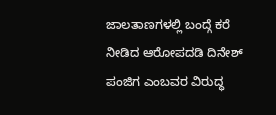ಜಾಲತಾಣಗಳಲ್ಲಿ ಬಂದ್ಗೆ ಕರೆ ನೀಡಿದ ಆರೋಪದಡಿ ದಿನೇಶ್ ಪಂಜಿಗ ಎಂಬವರ ವಿರುದ್ಧ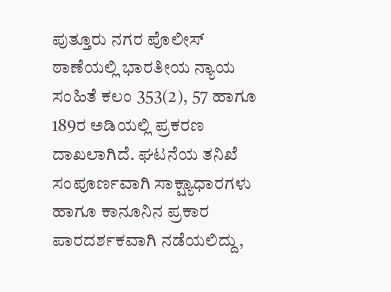ಪುತ್ತೂರು ನಗರ ಪೊಲೀಸ್ ಠಾಣೆಯಲ್ಲಿ ಭಾರತೀಯ ನ್ಯಾಯ ಸಂಹಿತೆ ಕಲಂ 353(2), 57 ಹಾಗೂ 189ರ ಅಡಿಯಲ್ಲಿ ಪ್ರಕರಣ ದಾಖಲಾಗಿದೆ. ಘಟನೆಯ ತನಿಖೆ ಸಂಪೂರ್ಣವಾಗಿ ಸಾಕ್ಷ್ಯಾಧಾರಗಳು ಹಾಗೂ ಕಾನೂನಿನ ಪ್ರಕಾರ ಪಾರದರ್ಶಕವಾಗಿ ನಡೆಯಲಿದ್ದು,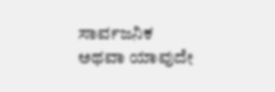ಸಾರ್ವಜನಿಕ ಅಥವಾ ಯಾವುದೇ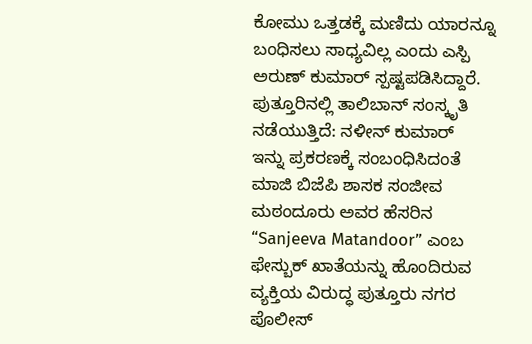ಕೋಮು ಒತ್ತಡಕ್ಕೆ ಮಣಿದು ಯಾರನ್ನೂ ಬಂಧಿಸಲು ಸಾಧ್ಯವಿಲ್ಲ ಎಂದು ಎಸ್ಪಿ ಅರುಣ್ ಕುಮಾರ್ ಸ್ಪಷ್ಟಪಡಿಸಿದ್ದಾರೆ.
ಪುತ್ತೂರಿನಲ್ಲಿ ತಾಲಿಬಾನ್ ಸಂಸ್ಕೃತಿ ನಡೆಯುತ್ತಿದೆ: ನಳೀನ್ ಕುಮಾರ್
ಇನ್ನು ಪ್ರಕರಣಕ್ಕೆ ಸಂಬಂಧಿಸಿದಂತೆ ಮಾಜಿ ಬಿಜೆಪಿ ಶಾಸಕ ಸಂಜೀವ ಮಠಂದೂರು ಅವರ ಹೆಸರಿನ “Sanjeeva Matandoor” ಎಂಬ ಫೇಸ್ಬುಕ್ ಖಾತೆಯನ್ನು ಹೊಂದಿರುವ ವ್ಯಕ್ತಿಯ ವಿರುದ್ಧ ಪುತ್ತೂರು ನಗರ ಪೊಲೀಸ್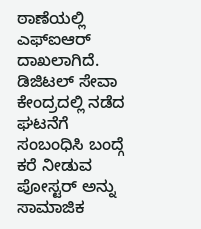ಠಾಣೆಯಲ್ಲಿ ಎಫ್ಐಆರ್ ದಾಖಲಾಗಿದೆ. ಡಿಜಿಟಲ್ ಸೇವಾ ಕೇಂದ್ರದಲ್ಲಿ ನಡೆದ ಘಟನೆಗೆ ಸಂಬಂಧಿಸಿ ಬಂದ್ಗೆ ಕರೆ ನೀಡುವ ಪೋಸ್ಟರ್ ಅನ್ನು ಸಾಮಾಜಿಕ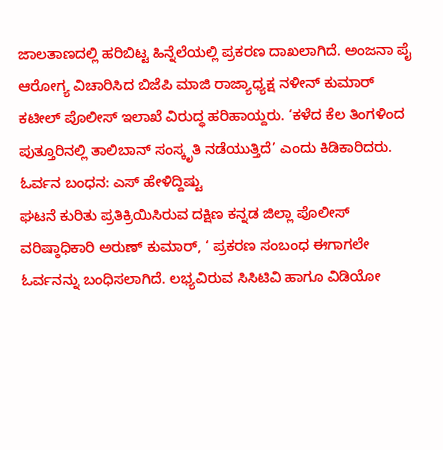ಜಾಲತಾಣದಲ್ಲಿ ಹರಿಬಿಟ್ಟ ಹಿನ್ನೆಲೆಯಲ್ಲಿ ಪ್ರಕರಣ ದಾಖಲಾಗಿದೆ. ಅಂಜನಾ ಪೈ ಆರೋಗ್ಯ ವಿಚಾರಿಸಿದ ಬಿಜೆಪಿ ಮಾಜಿ ರಾಜ್ಯಾಧ್ಯಕ್ಷ ನಳೀನ್ ಕುಮಾರ್ ಕಟೀಲ್ ಪೊಲೀಸ್ ಇಲಾಖೆ ವಿರುದ್ಧ ಹರಿಹಾಯ್ದರು. ‘ಕಳೆದ ಕೆಲ ತಿಂಗಳಿಂದ ಪುತ್ತೂರಿನಲ್ಲಿ ತಾಲಿಬಾನ್ ಸಂಸ್ಕೃತಿ ನಡೆಯುತ್ತಿದೆ’ ಎಂದು ಕಿಡಿಕಾರಿದರು.
ಓರ್ವನ ಬಂಧನ: ಎಸ್ ಹೇಳಿದ್ದಿಷ್ಟು
ಘಟನೆ ಕುರಿತು ಪ್ರತಿಕ್ರಿಯಿಸಿರುವ ದಕ್ಷಿಣ ಕನ್ನಡ ಜಿಲ್ಲಾ ಪೊಲೀಸ್ ವರಿಷ್ಠಾಧಿಕಾರಿ ಅರುಣ್ ಕುಮಾರ್, ‘ ಪ್ರಕರಣ ಸಂಬಂಧ ಈಗಾಗಲೇ ಓರ್ವನನ್ನು ಬಂಧಿಸಲಾಗಿದೆ. ಲಭ್ಯವಿರುವ ಸಿಸಿಟಿವಿ ಹಾಗೂ ವಿಡಿಯೋ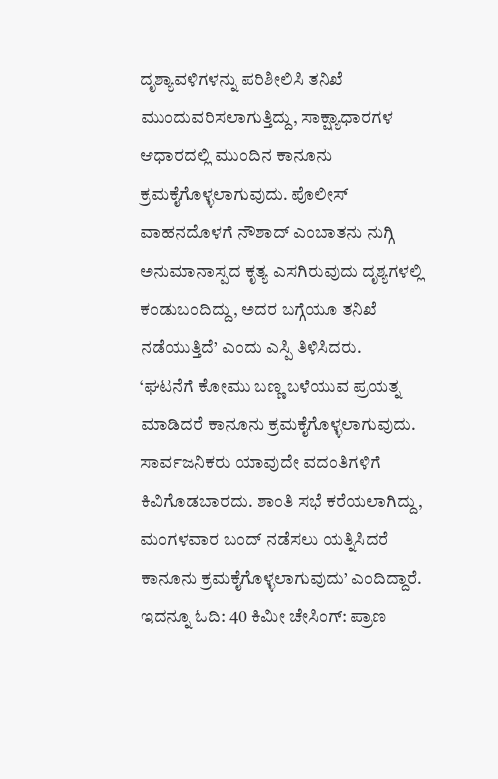ದೃಶ್ಯಾವಳಿಗಳನ್ನು ಪರಿಶೀಲಿಸಿ ತನಿಖೆ ಮುಂದುವರಿಸಲಾಗುತ್ತಿದ್ದು, ಸಾಕ್ಷ್ಯಾಧಾರಗಳ ಆಧಾರದಲ್ಲಿ ಮುಂದಿನ ಕಾನೂನು ಕ್ರಮಕೈಗೊಳ್ಳಲಾಗುವುದು. ಪೊಲೀಸ್ ವಾಹನದೊಳಗೆ ನೌಶಾದ್ ಎಂಬಾತನು ನುಗ್ಗಿ ಅನುಮಾನಾಸ್ಪದ ಕೃತ್ಯ ಎಸಗಿರುವುದು ದೃಶ್ಯಗಳಲ್ಲಿ ಕಂಡುಬಂದಿದ್ದು, ಅದರ ಬಗ್ಗೆಯೂ ತನಿಖೆ ನಡೆಯುತ್ತಿದೆ’ ಎಂದು ಎಸ್ಪಿ ತಿಳಿಸಿದರು.
‘ಘಟನೆಗೆ ಕೋಮು ಬಣ್ಣ ಬಳೆಯುವ ಪ್ರಯತ್ನ ಮಾಡಿದರೆ ಕಾನೂನು ಕ್ರಮಕೈಗೊಳ್ಳಲಾಗುವುದು. ಸಾರ್ವಜನಿಕರು ಯಾವುದೇ ವದಂತಿಗಳಿಗೆ ಕಿವಿಗೊಡಬಾರದು. ಶಾಂತಿ ಸಭೆ ಕರೆಯಲಾಗಿದ್ದು, ಮಂಗಳವಾರ ಬಂದ್ ನಡೆಸಲು ಯತ್ನಿಸಿದರೆ ಕಾನೂನು ಕ್ರಮಕೈಗೊಳ್ಳಲಾಗುವುದು’ ಎಂದಿದ್ದಾರೆ.
ಇದನ್ನೂ ಓದಿ: 40 ಕಿಮೀ ಚೇಸಿಂಗ್: ಪ್ರಾಣ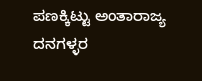ಪಣಕ್ಕಿಟ್ಟು ಅಂತಾರಾಜ್ಯ ದನಗಳ್ಳರ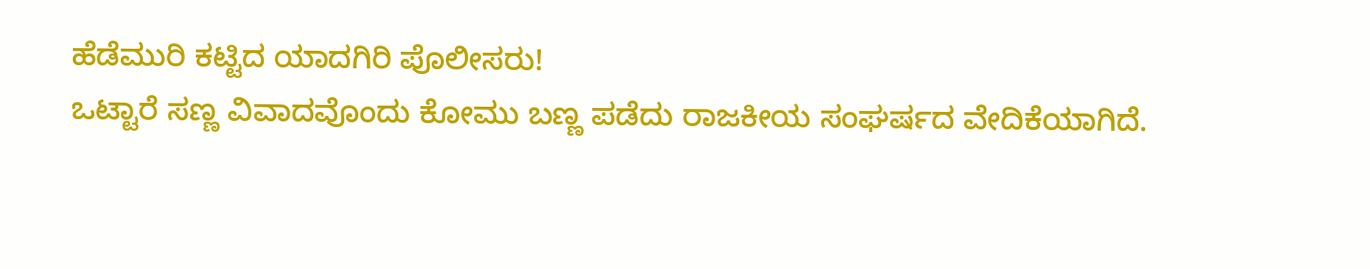ಹೆಡೆಮುರಿ ಕಟ್ಟಿದ ಯಾದಗಿರಿ ಪೊಲೀಸರು!
ಒಟ್ಟಾರೆ ಸಣ್ಣ ವಿವಾದವೊಂದು ಕೋಮು ಬಣ್ಣ ಪಡೆದು ರಾಜಕೀಯ ಸಂಘರ್ಷದ ವೇದಿಕೆಯಾಗಿದೆ.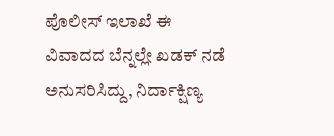ಪೊಲೀಸ್ ಇಲಾಖೆ ಈ ವಿವಾದದ ಬೆನ್ನಲ್ಲೇ ಖಡಕ್ ನಡೆ ಅನುಸರಿಸಿದ್ದು, ನಿರ್ದಾಕ್ಷಿಣ್ಯ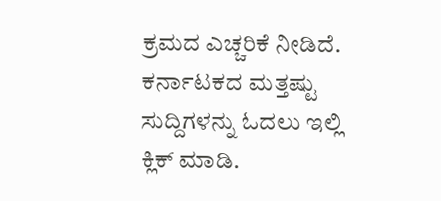ಕ್ರಮದ ಎಚ್ಚರಿಕೆ ನೀಡಿದೆ.
ಕರ್ನಾಟಕದ ಮತ್ತಷ್ಟು ಸುದ್ದಿಗಳನ್ನು ಓದಲು ಇಲ್ಲಿ ಕ್ಲಿಕ್ ಮಾಡಿ.